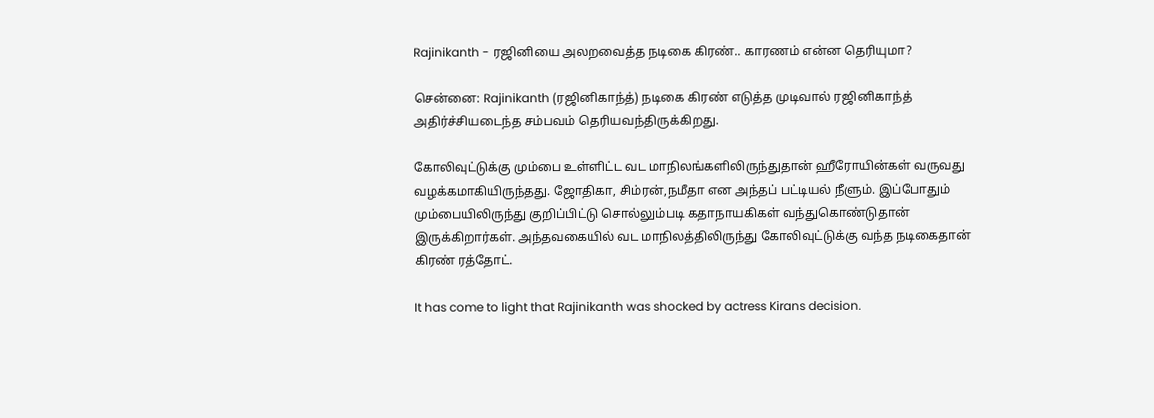Rajinikanth - ரஜினியை அலறவைத்த நடிகை கிரண்.. காரணம் என்ன தெரியுமா?

சென்னை: Rajinikanth (ரஜினிகாந்த்) நடிகை கிரண் எடுத்த முடிவால் ரஜினிகாந்த் அதிர்ச்சியடைந்த சம்பவம் தெரியவந்திருக்கிறது.

கோலிவுட்டுக்கு மும்பை உள்ளிட்ட வட மாநிலங்களிலிருந்துதான் ஹீரோயின்கள் வருவது வழக்கமாகியிருந்தது. ஜோதிகா, சிம்ரன்,நமீதா என அந்தப் பட்டியல் நீளும். இப்போதும் மும்பையிலிருந்து குறிப்பிட்டு சொல்லும்படி கதாநாயகிகள் வந்துகொண்டுதான் இருக்கிறார்கள். அந்தவகையில் வட மாநிலத்திலிருந்து கோலிவுட்டுக்கு வந்த நடிகைதான் கிரண் ரத்தோட்.

It has come to light that Rajinikanth was shocked by actress Kirans decision.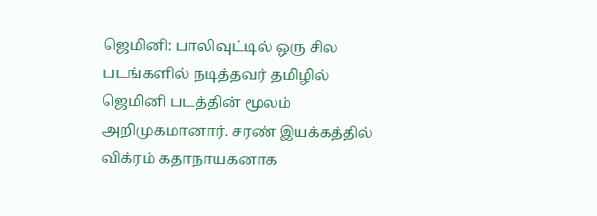ஜெமினி: பாலிவுட்டில் ஒரு சில படங்களில் நடித்தவர் தமிழில் ஜெமினி படத்தின் மூலம் அறிமுகமானார். சரண் இயக்கத்தில் விக்ரம் கதாநாயகனாக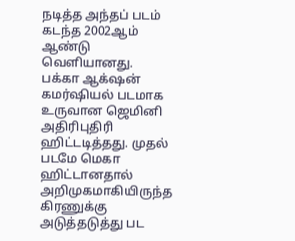நடித்த அந்தப் படம் கடந்த 2002ஆம் ஆண்டு வெளியானது. பக்கா ஆக்‌ஷன் கமர்ஷியல் படமாக உருவான ஜெமினி அதிரிபுதிரி ஹிட்டடித்தது. முதல் படமே மெகா ஹிட்டானதால் அறிமுகமாகியிருந்த கிரணுக்கு அடுத்தடுத்து பட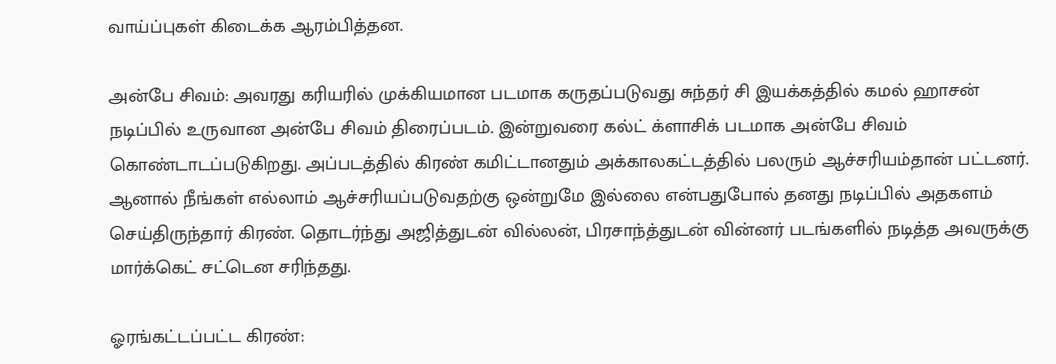வாய்ப்புகள் கிடைக்க ஆரம்பித்தன.

அன்பே சிவம்: அவரது கரியரில் முக்கியமான படமாக கருதப்படுவது சுந்தர் சி இயக்கத்தில் கமல் ஹாசன் நடிப்பில் உருவான அன்பே சிவம் திரைப்படம். இன்றுவரை கல்ட் க்ளாசிக் படமாக அன்பே சிவம் கொண்டாடப்படுகிறது. அப்படத்தில் கிரண் கமிட்டானதும் அக்காலகட்டத்தில் பலரும் ஆச்சரியம்தான் பட்டனர். ஆனால் நீங்கள் எல்லாம் ஆச்சரியப்படுவதற்கு ஒன்றுமே இல்லை என்பதுபோல் தனது நடிப்பில் அதகளம் செய்திருந்தார் கிரண். தொடர்ந்து அஜித்துடன் வில்லன், பிரசாந்த்துடன் வின்னர் படங்களில் நடித்த அவருக்கு மார்க்கெட் சட்டென சரிந்தது.

ஓரங்கட்டப்பட்ட கிரண்: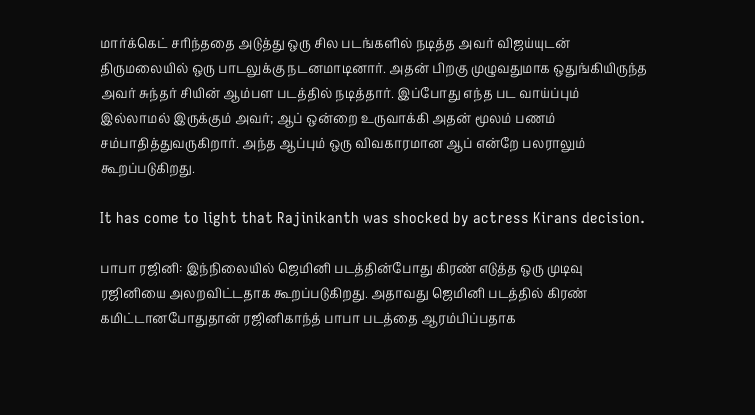மார்க்கெட் சரிந்ததை அடுத்து ஒரு சில படங்களில் நடித்த அவர் விஜய்யுடன் திருமலையில் ஒரு பாடலுக்கு நடனமாடினார். அதன் பிறகு முழுவதுமாக ஒதுங்கியிருந்த அவர் சுந்தர் சியின் ஆம்பள படத்தில் நடித்தார். இப்போது எந்த பட வாய்ப்பும் இல்லாமல் இருக்கும் அவர்; ஆப் ஒன்றை உருவாக்கி அதன் மூலம் பணம் சம்பாதித்துவருகிறார். அந்த ஆப்பும் ஒரு விவகாரமான ஆப் என்றே பலராலும் கூறப்படுகிறது.

It has come to light that Rajinikanth was shocked by actress Kirans decision.

பாபா ரஜினி: இந்நிலையில் ஜெமினி படத்தின்போது கிரண் எடுத்த ஒரு முடிவு ரஜினியை அலறவிட்டதாக கூறப்படுகிறது. அதாவது ஜெமினி படத்தில் கிரண் கமிட்டானபோதுதான் ரஜினிகாந்த் பாபா படத்தை ஆரம்பிப்பதாக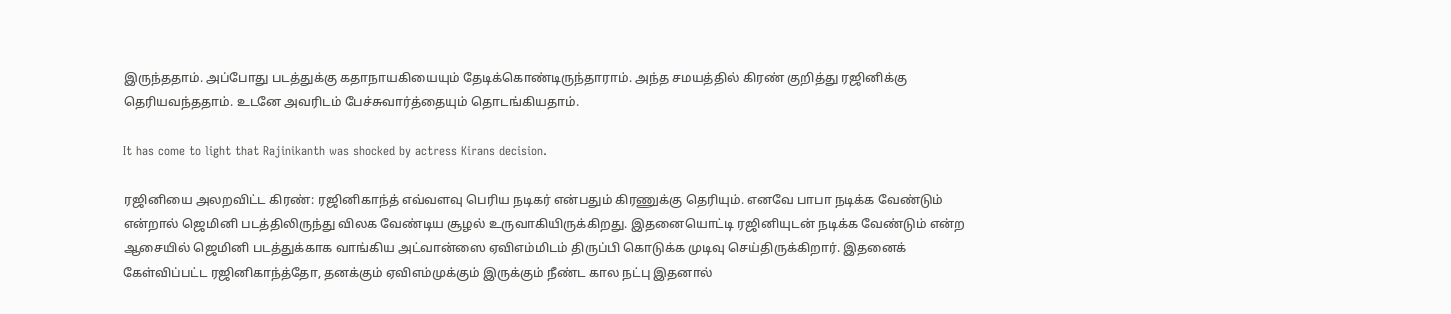இருந்ததாம். அப்போது படத்துக்கு கதாநாயகியையும் தேடிக்கொண்டிருந்தாராம். அந்த சமயத்தில் கிரண் குறித்து ரஜினிக்கு தெரியவந்ததாம். உடனே அவரிடம் பேச்சுவார்த்தையும் தொடங்கியதாம்.

It has come to light that Rajinikanth was shocked by actress Kirans decision.

ரஜினியை அலறவிட்ட கிரண்: ரஜினிகாந்த் எவ்வளவு பெரிய நடிகர் என்பதும் கிரணுக்கு தெரியும். எனவே பாபா நடிக்க வேண்டும் என்றால் ஜெமினி படத்திலிருந்து விலக வேண்டிய சூழல் உருவாகியிருக்கிறது. இதனையொட்டி ரஜினியுடன் நடிக்க வேண்டும் என்ற ஆசையில் ஜெமினி படத்துக்காக வாங்கிய அட்வான்ஸை ஏவிஎம்மிடம் திருப்பி கொடுக்க முடிவு செய்திருக்கிறார். இதனைக் கேள்விப்பட்ட ரஜினிகாந்த்தோ, தனக்கும் ஏவிஎம்முக்கும் இருக்கும் நீண்ட கால நட்பு இதனால்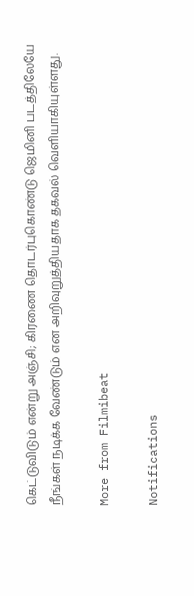கெட்டுவிடும் என்று அஞ்சி; கிரணை தொடர்புகொண்டு ஜெமினி படத்திலேயே நீங்கள் நடிக்க வேண்டும் என அறிவுறுத்தியதாக தகவல் வெளியாகியுள்ளது.

More from Filmibeat

Notifications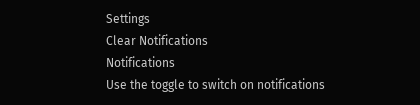Settings
Clear Notifications
Notifications
Use the toggle to switch on notifications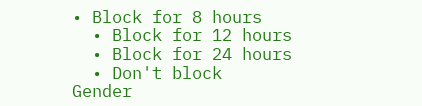• Block for 8 hours
  • Block for 12 hours
  • Block for 24 hours
  • Don't block
Gender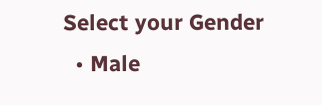Select your Gender
  • Male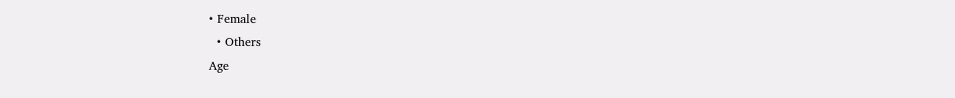• Female
  • Others
Age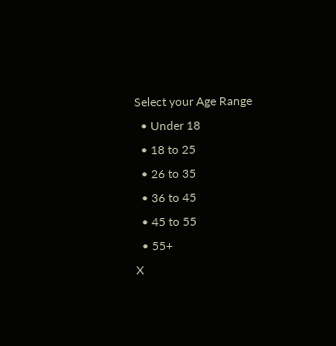Select your Age Range
  • Under 18
  • 18 to 25
  • 26 to 35
  • 36 to 45
  • 45 to 55
  • 55+
X